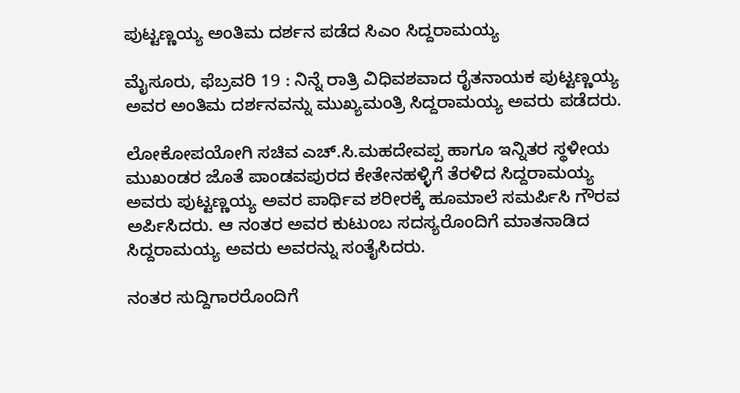ಪುಟ್ಟಣ್ಣಯ್ಯ ಅಂತಿಮ ದರ್ಶನ ಪಡೆದ ಸಿಎಂ ಸಿದ್ದರಾಮಯ್ಯ

ಮೈಸೂರು, ಫೆಬ್ರವರಿ 19 : ನಿನ್ನೆ ರಾತ್ರಿ ವಿಧಿವಶವಾದ ರೈತನಾಯಕ ಪುಟ್ಟಣ್ಣಯ್ಯ ಅವರ ಅಂತಿಮ ದರ್ಶನವನ್ನು ಮುಖ್ಯಮಂತ್ರಿ ಸಿದ್ದರಾಮಯ್ಯ ಅವರು ಪಡೆದರು.

ಲೋಕೋಪಯೋಗಿ ಸಚಿವ ಎಚ್‌.ಸಿ.ಮಹದೇವಪ್ಪ ಹಾಗೂ ಇನ್ನಿತರ ಸ್ಥಳೀಯ ಮುಖಂಡರ ಜೊತೆ ಪಾಂಡವಪುರದ ಕೇತೇನಹಳ್ಳಿಗೆ ತೆರಳಿದ ಸಿದ್ದರಾಮಯ್ಯ ಅವರು ಪುಟ್ಟಣ್ಣಯ್ಯ ಅವರ ಪಾರ್ಥಿವ ಶರೀರಕ್ಕೆ ಹೂಮಾಲೆ ಸಮರ್ಪಿಸಿ ಗೌರವ ಅರ್ಪಿಸಿದರು. ಆ ನಂತರ ಅವರ ಕುಟುಂಬ ಸದಸ್ಯರೊಂದಿಗೆ ಮಾತನಾಡಿದ ಸಿದ್ದರಾಮಯ್ಯ ಅವರು ಅವರನ್ನು ಸಂತೈಸಿದರು.

ನಂತರ ಸುದ್ದಿಗಾರರೊಂದಿಗೆ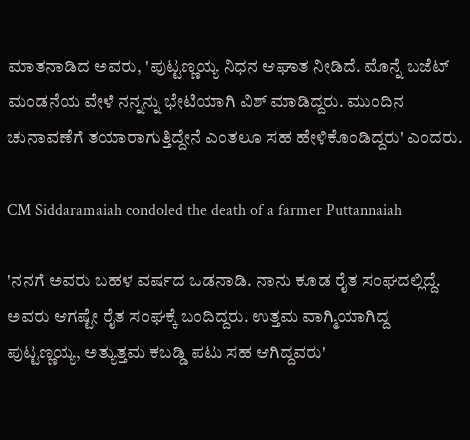ಮಾತನಾಡಿದ ಅವರು, 'ಪುಟ್ಟಣ್ಣಯ್ಯ ನಿಧನ ಆಘಾತ ನೀಡಿದೆ. ಮೊನ್ನೆ ಬಜೆಟ್ ಮಂಡನೆಯ ವೇಳೆ ನನ್ನನ್ನು ಭೇಟಿಯಾಗಿ ವಿಶ್ ಮಾಡಿದ್ದರು. ಮುಂದಿನ ಚುನಾವಣೆಗೆ ತಯಾರಾಗುತ್ತಿದ್ದೇನೆ ಎಂತಲೂ ಸಹ ಹೇಳಿಕೊಂಡಿದ್ದರು' ಎಂದರು.

CM Siddaramaiah condoled the death of a farmer Puttannaiah

'ನನಗೆ ಅವರು ಬಹಳ ವರ್ಷದ ಒಡನಾಡಿ. ನಾನು ಕೂಡ ರೈತ ಸಂಘದಲ್ಲಿದ್ದೆ. ಅವರು ಆಗಷ್ಟೇ ರೈತ ಸಂಘಕ್ಕೆ ಬಂದಿದ್ದರು. ಉತ್ತಮ ವಾಗ್ಮಿಯಾಗಿದ್ದ ಪುಟ್ಟಣ್ಣಯ್ಯ, ಅತ್ಯುತ್ತಮ ಕಬಡ್ಡಿ ಪಟು ಸಹ ಆಗಿದ್ದವರು'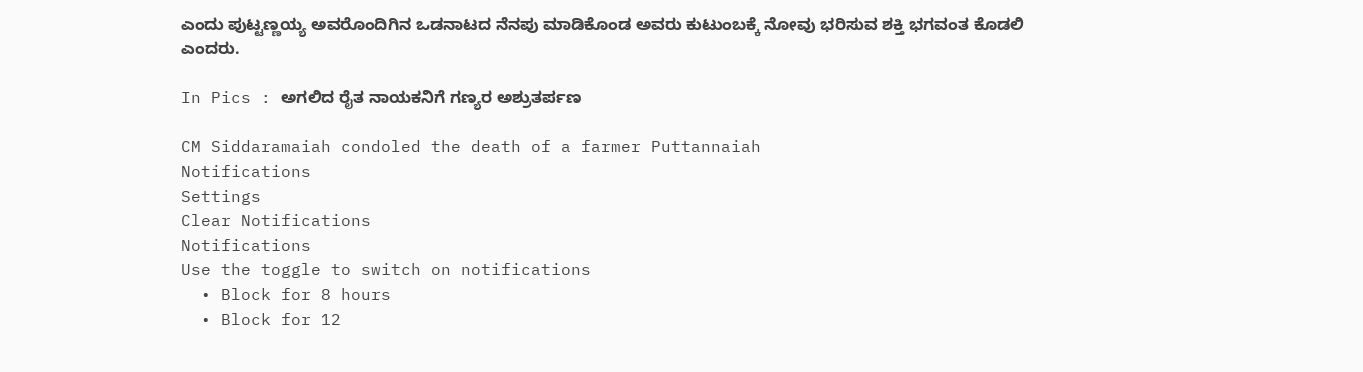ಎಂದು ಪುಟ್ಟಣ್ಣಯ್ಯ ಅವರೊಂದಿಗಿನ ಒಡನಾಟದ ನೆನಪು ಮಾಡಿಕೊಂಡ ಅವರು ಕುಟುಂಬಕ್ಕೆ ನೋವು ಭರಿಸುವ ಶಕ್ತಿ ಭಗವಂತ ಕೊಡಲಿ ಎಂದರು.

In Pics : ಅಗಲಿದ ರೈತ ನಾಯಕನಿಗೆ ಗಣ್ಯರ ಅಶ್ರುತರ್ಪಣ

CM Siddaramaiah condoled the death of a farmer Puttannaiah
Notifications
Settings
Clear Notifications
Notifications
Use the toggle to switch on notifications
  • Block for 8 hours
  • Block for 12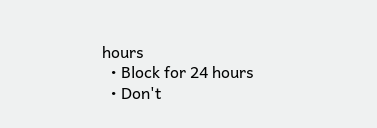hours
  • Block for 24 hours
  • Don't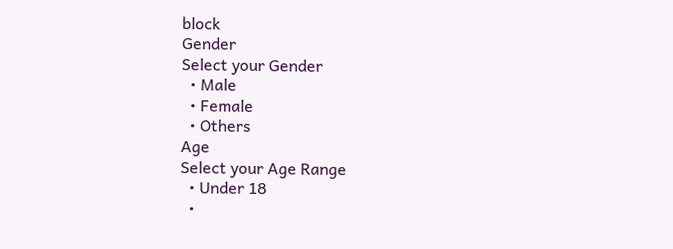block
Gender
Select your Gender
  • Male
  • Female
  • Others
Age
Select your Age Range
  • Under 18
  •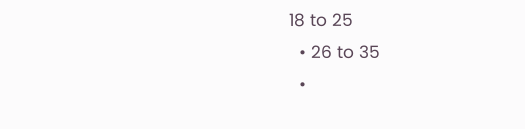18 to 25
  • 26 to 35
  •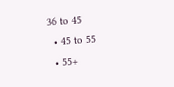36 to 45
  • 45 to 55
  • 55+